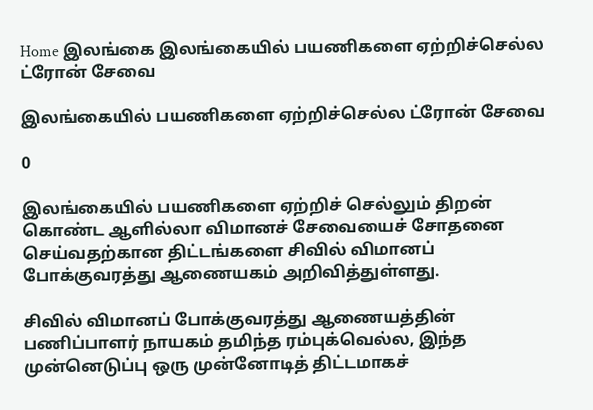Home இலங்கை இலங்கையில் பயணிகளை ஏற்றிச்செல்ல ட்ரோன் சேவை

இலங்கையில் பயணிகளை ஏற்றிச்செல்ல ட்ரோன் சேவை

0

இலங்கையில் பயணிகளை ஏற்றிச் செல்லும் திறன் கொண்ட ஆளில்லா விமானச் சேவையைச் சோதனை செய்வதற்கான திட்டங்களை சிவில் விமானப் போக்குவரத்து ஆணையகம் அறிவித்துள்ளது.

சிவில் விமானப் போக்குவரத்து ஆணையத்தின் பணிப்பாளர் நாயகம் தமிந்த ரம்புக்வெல்ல, இந்த முன்னெடுப்பு ஒரு முன்னோடித் திட்டமாகச்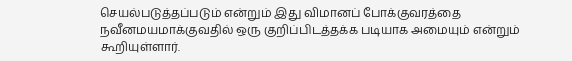செயல்படுத்தப்படும் என்றும் இது விமானப் போக்குவரத்தை நவீனமயமாக்குவதில் ஒரு குறிப்பிடத்தக்க படியாக அமையும் என்றும் கூறியுள்ளார்.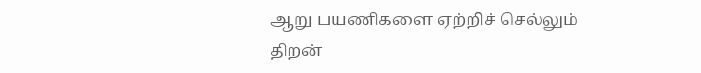ஆறு பயணிகளை ஏற்றிச் செல்லும் திறன்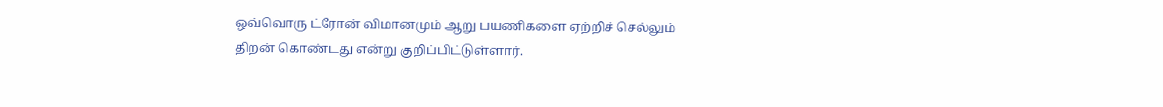ஒவ்வொரு ட்ரோன் விமானமும் ஆறு பயணிகளை ஏற்றிச் செல்லும் திறன் கொண்டது என்று குறிப்பிட்டுள்ளார்.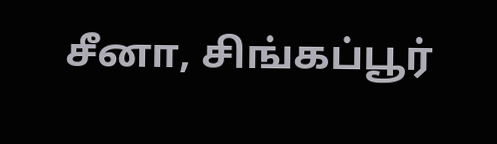சீனா, சிங்கப்பூர்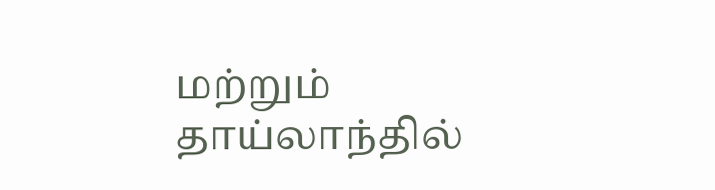மற்றும் தாய்லாந்தில்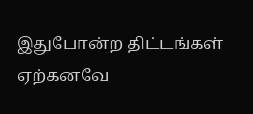இதுபோன்ற திட்டங்கள் ஏற்கனவே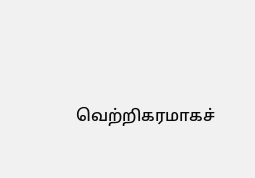வெற்றிகரமாகச்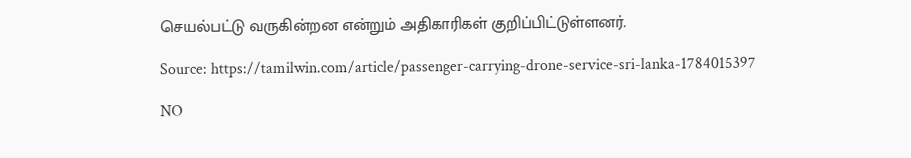செயல்பட்டு வருகின்றன என்றும் அதிகாரிகள் குறிப்பிட்டுள்ளனர்.

Source: https://tamilwin.com/article/passenger-carrying-drone-service-sri-lanka-1784015397

NO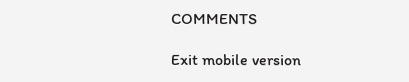COMMENTS

Exit mobile version